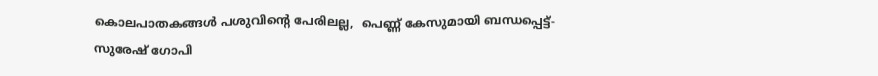കൊലപാതകങ്ങള്‍ പശുവിന്റെ പേരിലല്ല,  പെണ്ണ് കേസുമായി ബന്ധപ്പെട്ട്-സുരേഷ് ഗോപി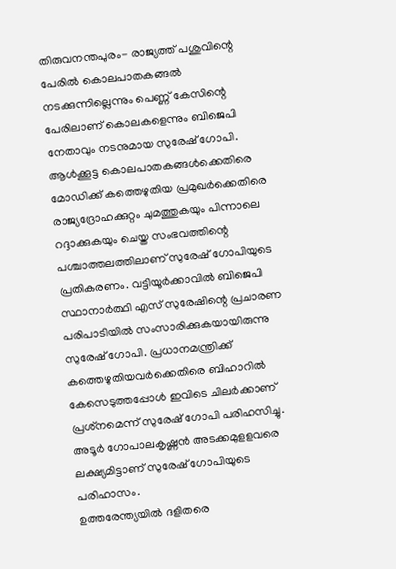തിരുവനന്തപുരം- രാജ്യത്ത് പശുവിന്റെ പേരില്‍ കൊലപാതകങ്ങല്‍ നടക്കുന്നില്ലെന്നും പെണ്ണ് കേസിന്റെ പേരിലാണ് കൊലകളെന്നും ബിജെപി നേതാവും നടനുമായ സുരേഷ് ഗോപി. ആള്‍ക്കൂട്ട കൊലപാതകങ്ങള്‍ക്കെതിരെ മോഡിക്ക് കത്തെഴുതിയ പ്രമുഖര്‍ക്കെതിരെ രാജ്യദ്രോഹക്കുറ്റം ചുമത്തുകയും പിന്നാലെ റദ്ദാക്കുകയും ചെയ്ത സംഭവത്തിന്റെ പശ്ചാത്തലത്തിലാണ് സുരേഷ് ഗോപിയുടെ പ്രതികരണം. വട്ടിയൂര്‍ക്കാവില്‍ ബിജെപി സ്ഥാനാര്‍ത്ഥി എസ് സുരേഷിന്റെ പ്രചാരണ പരിപാടിയില്‍ സംസാരിക്കുകയായിരുന്നു സുരേഷ് ഗോപി. പ്രധാനമന്ത്രിക്ക് കത്തെഴുതിയവര്‍ക്കെതിരെ ബിഹാറില്‍ കേസെടുത്തപ്പോള്‍ ഇവിടെ ചിലര്‍ക്കാണ് പ്രശ്‌നമെന്ന് സുരേഷ് ഗോപി പരിഹസിച്ചു. അടൂര്‍ ഗോപാലകൃഷ്ണന്‍ അടക്കമുളളവരെ ലക്ഷ്യമിട്ടാണ് സുരേഷ് ഗോപിയുടെ പരിഹാസം.
ഉത്തരേന്ത്യയില്‍ ദളിതരെ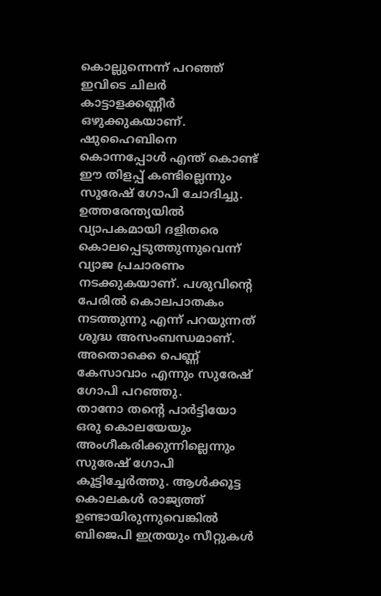കൊല്ലുന്നെന്ന് പറഞ്ഞ് ഇവിടെ ചിലര്‍ കാട്ടാളക്കണ്ണീര്‍ ഒഴുക്കുകയാണ്. ഷുഹൈബിനെ കൊന്നപ്പോള്‍ എന്ത് കൊണ്ട് ഈ തിളപ്പ് കണ്ടില്ലെന്നും സുരേഷ് ഗോപി ചോദിച്ചു. ഉത്തരേന്ത്യയില്‍ വ്യാപകമായി ദളിതരെ കൊലപ്പെടുത്തുന്നുവെന്ന് വ്യാജ പ്രചാരണം നടക്കുകയാണ്. പശുവിന്റെ പേരില്‍ കൊലപാതകം നടത്തുന്നു എന്ന് പറയുന്നത് ശുദ്ധ അസംബന്ധമാണ്. അതൊക്കെ പെണ്ണ് കേസാവാം എന്നും സുരേഷ് ഗോപി പറഞ്ഞു.
താനോ തന്റെ പാര്‍ട്ടിയോ ഒരു കൊലയേയും അംഗീകരിക്കുന്നില്ലെന്നും സുരേഷ് ഗോപി കൂട്ടിച്ചേര്‍ത്തു. ആള്‍ക്കൂട്ട കൊലകള്‍ രാജ്യത്ത് ഉണ്ടായിരുന്നുവെങ്കില്‍ ബിജെപി ഇത്രയും സീറ്റുകള്‍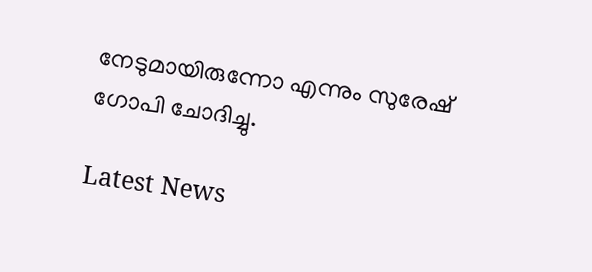നേടുമായിരുന്നോ എന്നും സുരേഷ് ഗോപി ചോദിച്ചു.

Latest News